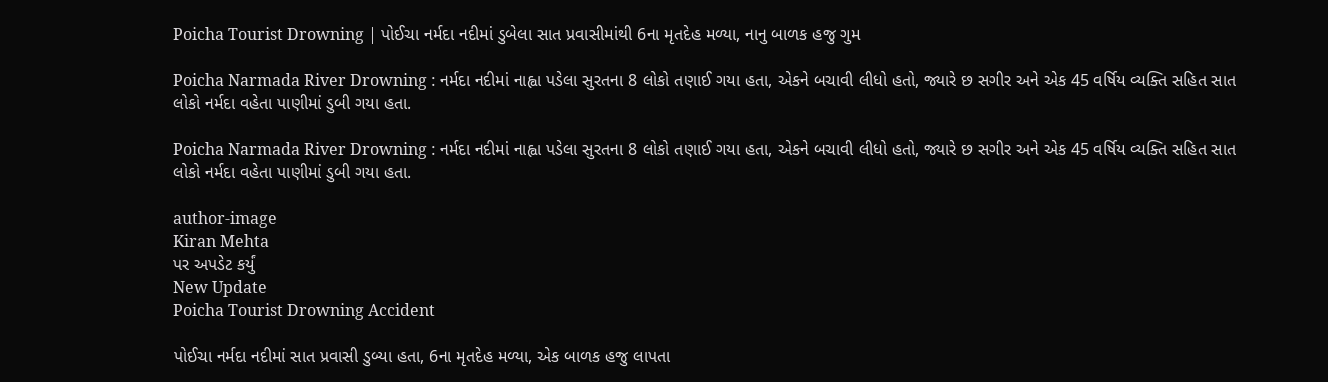Poicha Tourist Drowning | પોઈચા નર્મદા નદીમાં ડુબેલા સાત પ્રવાસીમાંથી 6ના મૃતદેહ મળ્યા, નાનુ બાળક હજુ ગુમ

Poicha Narmada River Drowning : નર્મદા નદીમાં નાહ્વા પડેલા સુરતના 8 લોકો તણાઈ ગયા હતા, એકને બચાવી લીધો હતો, જ્યારે છ સગીર અને એક 45 વર્ષિય વ્યક્તિ સહિત સાત લોકો નર્મદા વહેતા પાણીમાં ડુબી ગયા હતા.

Poicha Narmada River Drowning : નર્મદા નદીમાં નાહ્વા પડેલા સુરતના 8 લોકો તણાઈ ગયા હતા, એકને બચાવી લીધો હતો, જ્યારે છ સગીર અને એક 45 વર્ષિય વ્યક્તિ સહિત સાત લોકો નર્મદા વહેતા પાણીમાં ડુબી ગયા હતા.

author-image
Kiran Mehta
પર અપડેટ કર્યું
New Update
Poicha Tourist Drowning Accident

પોઈચા નર્મદા નદીમાં સાત પ્રવાસી ડુબ્યા હતા, 6ના મૃતદેહ મળ્યા, એક બાળક હજુ લાપતા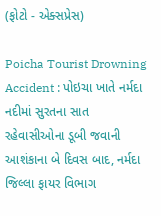(ફોટો - એક્સપ્રેસ)

Poicha Tourist Drowning Accident : પોઇચા ખાતે નર્મદા નદીમાં સુરતના સાત રહેવાસીઓના ડૂબી જવાની આશંકાના બે દિવસ બાદ, નર્મદા જિલ્લા ફાયર વિભાગ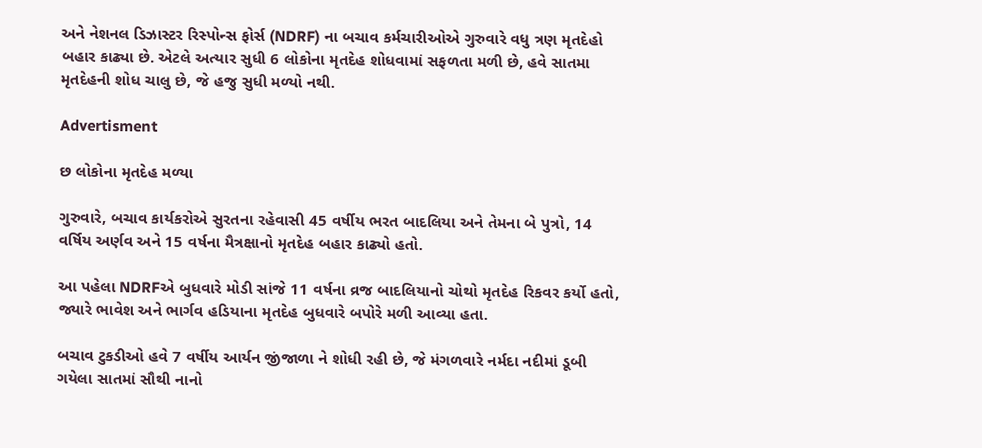અને નેશનલ ડિઝાસ્ટર રિસ્પોન્સ ફોર્સ (NDRF) ના બચાવ કર્મચારીઓએ ગુરુવારે વધુ ત્રણ મૃતદેહો બહાર કાઢ્યા છે. એટલે અત્યાર સુધી 6 લોકોના મૃતદેહ શોધવામાં સફળતા મળી છે, હવે સાતમા મૃતદેહની શોધ ચાલુ છે, જે હજુ સુધી મળ્યો નથી.

Advertisment

છ લોકોના મૃતદેહ મળ્યા

ગુરુવારે, બચાવ કાર્યકરોએ સુરતના રહેવાસી 45 વર્ષીય ભરત બાદલિયા અને તેમના બે પુત્રો, 14 વર્ષિય અર્ણવ અને 15 વર્ષના મૈત્રક્ષાનો મૃતદેહ બહાર કાઢ્યો હતો.

આ પહેલા NDRFએ બુધવારે મોડી સાંજે 11 વર્ષના વ્રજ બાદલિયાનો ચોથો મૃતદેહ રિકવર કર્યો હતો, જ્યારે ભાવેશ અને ભાર્ગવ હડિયાના મૃતદેહ બુધવારે બપોરે મળી આવ્યા હતા.

બચાવ ટુકડીઓ હવે 7 વર્ષીય આર્યન જીંજાળા ને શોધી રહી છે, જે મંગળવારે નર્મદા નદીમાં ડૂબી ગયેલા સાતમાં સૌથી નાનો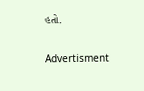હતો.

Advertisment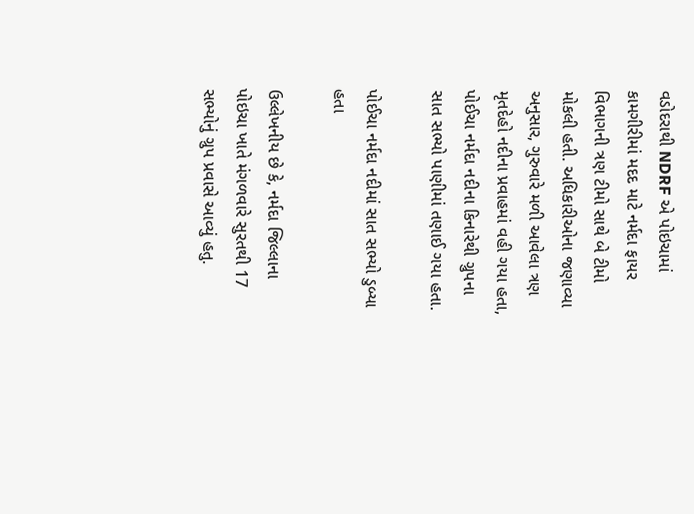વડોદરાથી NDRF એ પોઇચામાં કામગીરીમાં મદદ માટે નર્મદા ફાયર વિભાગની ત્રણ ટીમો સાથે બે ટીમો મોકલી હતી. અધિકારીઓના જણાવ્યા અનુસાર, ગુરુવારે મળી આવેલા ત્રણ મૃતદેહો નદીના પ્રવાહમાં વહી ગયા હતા, પોઈચા નર્મદા નદીના કિનારેથી ગ્રુપના સાત સભ્યો પાણીમાં તણાઈ ગયા હતા.

પોઈચા નર્મદા નદીમાં સાત સભ્યો ડુબ્યા હતા

ઉલ્લેખનીય છે કે, નર્મદા જિલ્લાના પોઇચા ખાતે મંગળવારે સુરતથી 17 સભ્યોનું ગ્રુપ પ્રવાસે આવ્યું હતુ.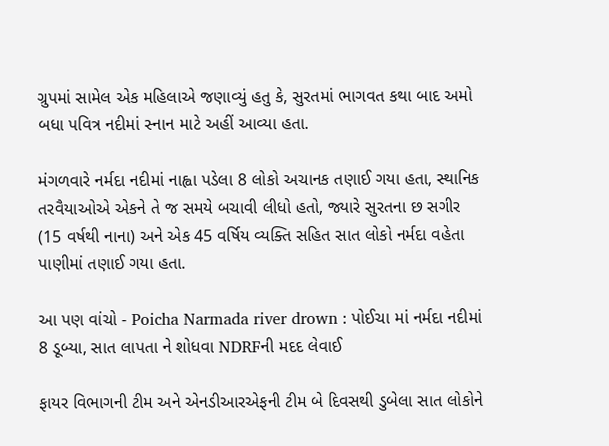ગ્રુપમાં સામેલ એક મહિલાએ જણાવ્યું હતુ કે, સુરતમાં ભાગવત કથા બાદ અમો બધા પવિત્ર નદીમાં સ્નાન માટે અહીં આવ્યા હતા.

મંગળવારે નર્મદા નદીમાં નાહ્વા પડેલા 8 લોકો અચાનક તણાઈ ગયા હતા, સ્થાનિક તરવૈયાઓએ એકને તે જ સમયે બચાવી લીધો હતો, જ્યારે સુરતના છ સગીર (15 વર્ષથી નાના) અને એક 45 વર્ષિય વ્યક્તિ સહિત સાત લોકો નર્મદા વહેતા પાણીમાં તણાઈ ગયા હતા.

આ પણ વાંચો - Poicha Narmada river drown : પોઈચા માં નર્મદા નદીમાં 8 ડૂબ્યા, સાત લાપતા ને શોધવા NDRFની મદદ લેવાઈ

ફાયર વિભાગની ટીમ અને એનડીઆરએફની ટીમ બે દિવસથી ડુબેલા સાત લોકોને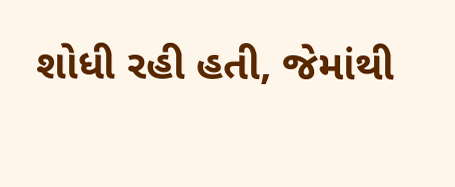શોધી રહી હતી, જેમાંથી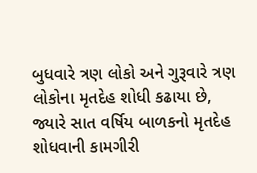બુધવારે ત્રણ લોકો અને ગુરૂવારે ત્રણ લોકોના મૃતદેહ શોધી કઢાયા છે, જ્યારે સાત વર્ષિય બાળકનો મૃતદેહ શોધવાની કામગીરી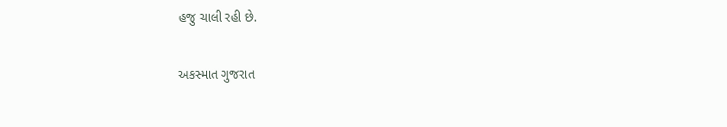હજુ ચાલી રહી છે.

અકસ્માત ગુજરાત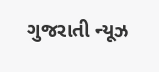ગુજરાતી ન્યૂઝ